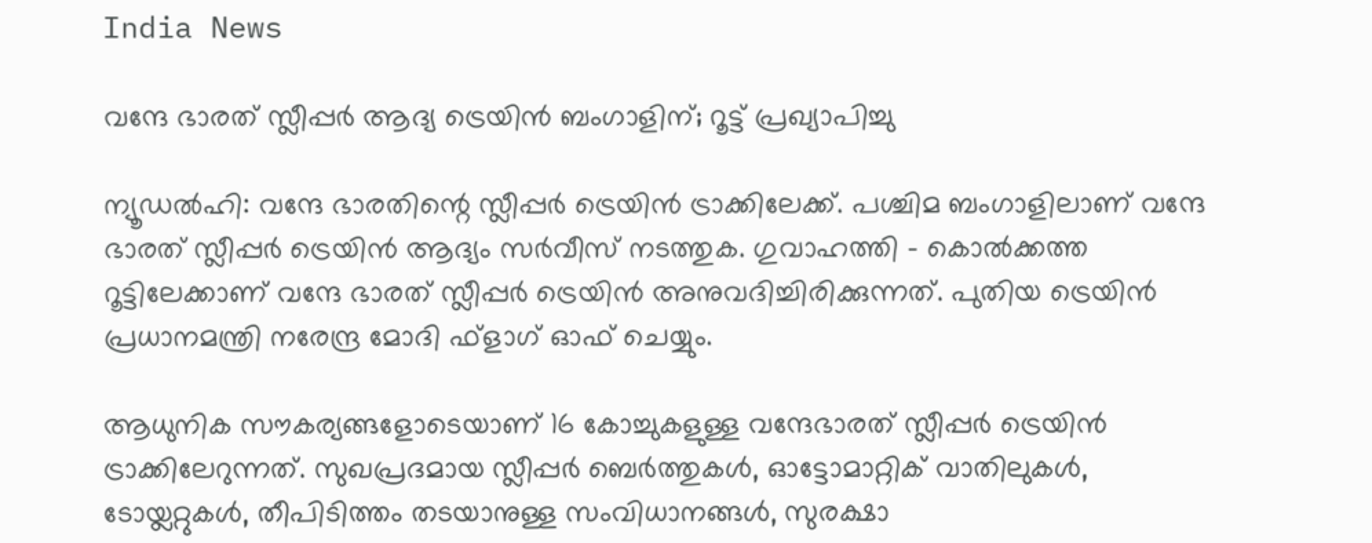India News

വന്ദേ ഭാരത് സ്ലീപ്പര്‍ ആദ്യ ട്രെയിന്‍ ബംഗാളിന്; റൂട്ട് പ്രഖ്യാപിച്ചു

ന്യൂഡല്‍ഹി: വന്ദേ ഭാരതിന്റെ സ്ലീപ്പര്‍ ട്രെയിന്‍ ട്രാക്കിലേക്ക്. പശ്ചിമ ബംഗാളിലാണ് വന്ദേ ഭാരത് സ്ലീപ്പര്‍ ട്രെയിന്‍ ആദ്യം സര്‍വീസ് നടത്തുക. ഗുവാഹത്തി – കൊല്‍ക്കത്ത റൂട്ടിലേക്കാണ് വന്ദേ ഭാരത് സ്ലീപ്പര്‍ ട്രെയിന്‍ അനുവദിച്ചിരിക്കുന്നത്. പുതിയ ട്രെയിന്‍ പ്രധാനമന്ത്രി നരേന്ദ്ര മോദി ഫ്‌ളാഗ് ഓഫ് ചെയ്യും.

ആധുനിക സൗകര്യങ്ങളോടെയാണ് 16 കോച്ചുകളുള്ള വന്ദേഭാരത് സ്ലീപ്പര്‍ ട്രെയിന്‍ ട്രാക്കിലേറുന്നത്. സുഖപ്രദമായ സ്ലീപ്പര്‍ ബെര്‍ത്തുകള്‍, ഓട്ടോമാറ്റിക് വാതിലുകള്‍, ടോയ്ലറ്റുകള്‍, തീപിടിത്തം തടയാനുള്ള സംവിധാനങ്ങള്‍, സുരക്ഷാ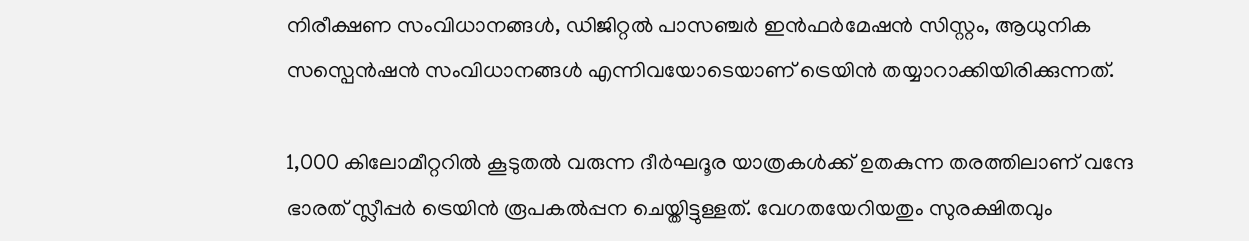നിരീക്ഷണ സംവിധാനങ്ങള്‍, ഡിജിറ്റല്‍ പാസഞ്ചര്‍ ഇന്‍ഫര്‍മേഷന്‍ സിസ്റ്റം, ആധുനിക സസ്പെന്‍ഷന്‍ സംവിധാനങ്ങള്‍ എന്നിവയോടെയാണ് ട്രെയിന്‍ തയ്യാറാക്കിയിരിക്കുന്നത്.

1,000 കിലോമീറ്ററില്‍ കൂടുതല്‍ വരുന്ന ദീര്‍ഘദൂര യാത്രകള്‍ക്ക് ഉതകുന്ന തരത്തിലാണ് വന്ദേ ഭാരത് സ്ലീപ്പര്‍ ട്രെയിന്‍ രൂപകല്‍പ്പന ചെയ്തിട്ടുള്ളത്. വേഗതയേറിയതും സുരക്ഷിതവും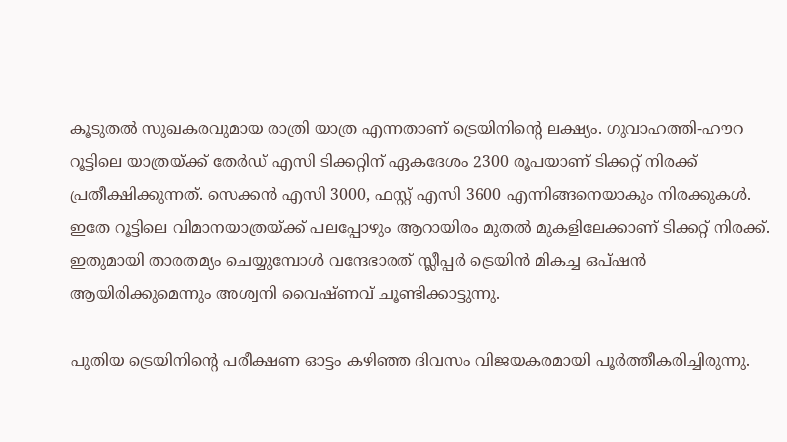കൂടുതല്‍ സുഖകരവുമായ രാത്രി യാത്ര എന്നതാണ് ട്രെയിനിന്റെ ലക്ഷ്യം. ഗുവാഹത്തി-ഹൗറ റൂട്ടിലെ യാത്രയ്ക്ക് തേര്‍ഡ് എസി ടിക്കറ്റിന് ഏകദേശം 2300 രൂപയാണ് ടിക്കറ്റ് നിരക്ക് പ്രതീക്ഷിക്കുന്നത്. സെക്കന്‍ എസി 3000, ഫസ്റ്റ് എസി 3600 എന്നിങ്ങനെയാകും നിരക്കുകള്‍. ഇതേ റൂട്ടിലെ വിമാനയാത്രയ്ക്ക് പലപ്പോഴും ആറായിരം മുതല്‍ മുകളിലേക്കാണ് ടിക്കറ്റ് നിരക്ക്. ഇതുമായി താരതമ്യം ചെയ്യുമ്പോള്‍ വന്ദേഭാരത് സ്ലീപ്പര്‍ ട്രെയിന്‍ മികച്ച ഒപ്ഷന്‍ ആയിരിക്കുമെന്നും അശ്വനി വൈഷ്ണവ് ചൂണ്ടിക്കാട്ടുന്നു.

പുതിയ ട്രെയിനിന്റെ പരീക്ഷണ ഓട്ടം കഴിഞ്ഞ ദിവസം വിജയകരമായി പൂര്‍ത്തീകരിച്ചിരുന്നു.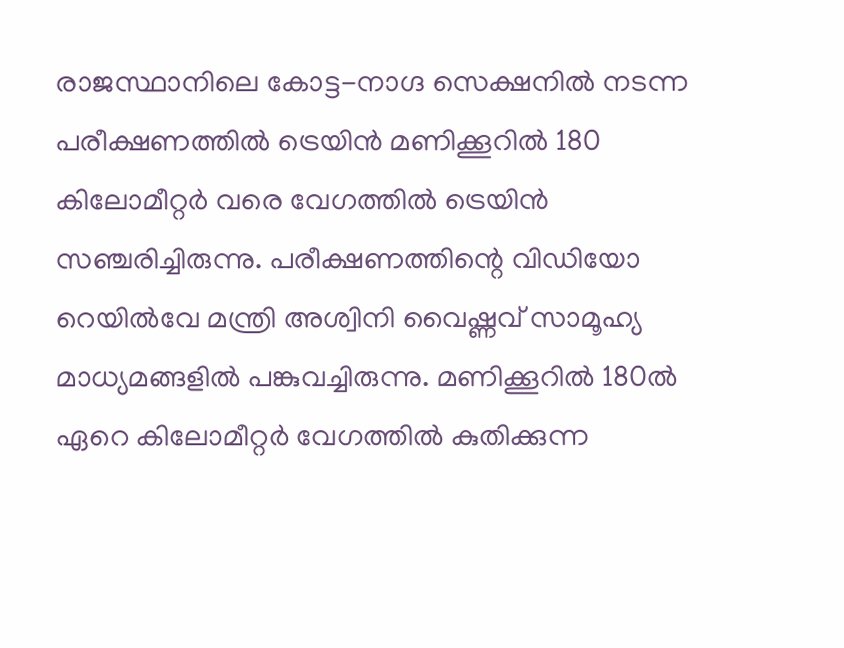രാജസ്ഥാനിലെ കോട്ട-നാഗ്ദ സെക്ഷനില്‍ നടന്ന പരീക്ഷണത്തില്‍ ട്രെയിന്‍ മണിക്കൂറില്‍ 180 കിലോമീറ്റര്‍ വരെ വേഗത്തില്‍ ട്രെയിന്‍ സഞ്ചരിച്ചിരുന്നു. പരീക്ഷണത്തിന്റെ വിഡിയോ റെയില്‍വേ മന്ത്രി അശ്വിനി വൈഷ്ണവ് സാമൂഹ്യ മാധ്യമങ്ങളില്‍ പങ്കുവച്ചിരുന്നു. മണിക്കൂറില്‍ 180ല്‍ ഏറെ കിലോമീറ്റര്‍ വേഗത്തില്‍ കുതിക്കുന്ന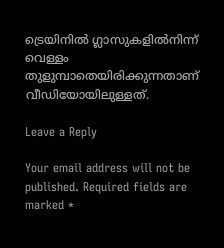ട്രെയിനില്‍ ഗ്ലാസുകളില്‍നിന്ന് വെള്ളം തുളുമ്പാതെയിരിക്കുന്നതാണ് വീഡിയോയിലുള്ളത്.

Leave a Reply

Your email address will not be published. Required fields are marked *